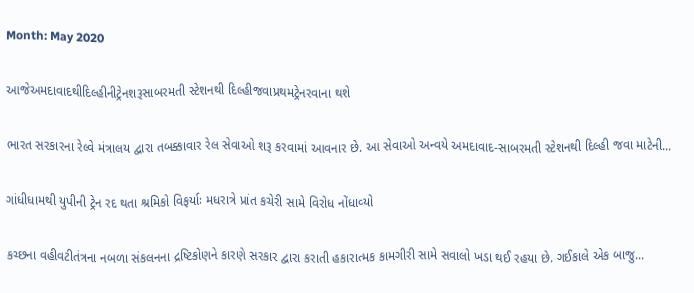Month: May 2020

આજેઅમદાવાદથીદિલ્હીનીટ્રેનશરૂસાબરમતી સ્ટેશનથી દિલ્હીજવાપ્રથમટ્રેનરવાના થશે

ભારત સરકારના રેલ્વે મંત્રાલય દ્વારા તબક્કાવાર રેલ સેવાઓ શરૂ કરવામાં આવનાર છે. આ સેવાઓ અન્વયે અમદાવાદ-સાબરમતી સ્ટેશનથી દિલ્હી જવા માટેની...

ગાંધીધામથી યુપીની ટ્રેન રદ થતા શ્રમિકો વિફર્યાઃ મધરાત્રે પ્રાંત કચેરી સામે વિરોધ નોંધાવ્‍યો

કચ્‍છના વહીવટીતંત્રના નબળા સંકલનના દ્રષ્ટિકોણને કારણે સરકાર દ્વારા કરાતી હકારાત્‍મક કામગીરી સામે સવાલો ખડા થઈ રહયા છે. ગઈકાલે એક બાજુ...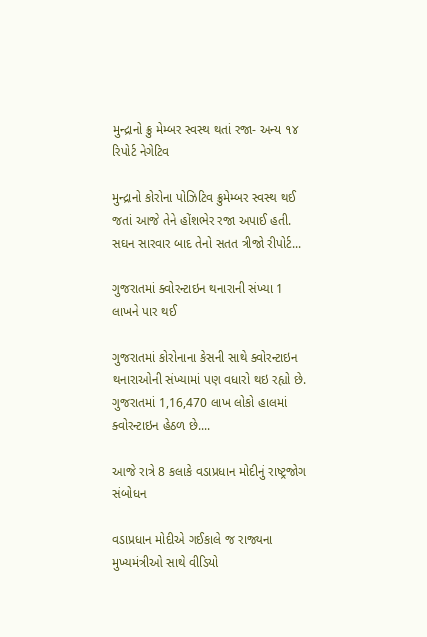મુન્દ્રાનો ક્રુ મેમ્બર સ્વસ્થ થતાં રજા- અન્ય ૧૪ રિપોર્ટ નેગેટિવ

મુન્દ્રાનો કોરોના પોઝિટિવ ક્રુમેમ્બર સ્વસ્થ થઈ જતાં આજે તેને હોંશભેર રજા અપાઈ હતી. સઘન સારવાર બાદ તેનો સતત ત્રીજો રીપોર્ટ...

ગુજરાતમાં ક્વોરન્ટાઇન થનારાની સંખ્યા 1 લાખને પાર થઈ

ગુજરાતમાં કોરોનાના કેસની સાથે ક્વોરન્ટાઇન થનારાઓની સંખ્યામાં પણ વધારો થઇ રહ્યો છે. ગુજરાતમાં 1,16,470 લાખ લોકો હાલમાં ક્વોરન્ટાઇન હેઠળ છે....

આજે રાત્રે 8 કલાકે વડાપ્રધાન મોદીનું રાષ્ટ્રજોગ સંબોધન

વડાપ્રધાન મોદીએ ગઈકાલે જ રાજ્યના મુખ્યમંત્રીઓ સાથે વીડિયો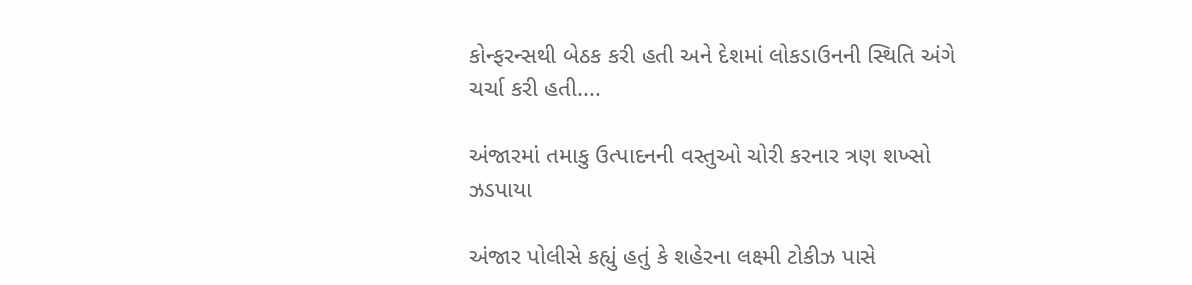કોન્ફરન્સથી બેઠક કરી હતી અને દેશમાં લોકડાઉનની સ્થિતિ અંગે ચર્ચા કરી હતી....

અંજારમાં તમાકુ ઉત્પાદનની વસ્તુઓ ચોરી કરનાર ત્રણ શખ્સો ઝડપાયા

અંજાર પોલીસે કહ્યું હતું કે શહેરના લક્ષ્મી ટોકીઝ પાસે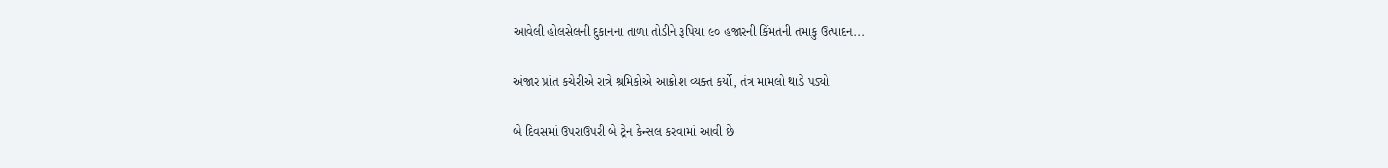આવેલી હોલસેલની દુકાનના તાળા તોડીને રૂપિયા ૯૦ હજારની કિંમતની તમાકુ ઉત્પાદન...

અંજાર પ્રાંત કચેરીએ રાત્રે શ્રમિકોએ આક્રોશ વ્યક્ત કર્યો, તંત્ર મામલો થાડે પડ્યો

બે દિવસમાં ઉપરાઉપરી બે ટ્રેન કેન્સલ કરવામાં આવી છે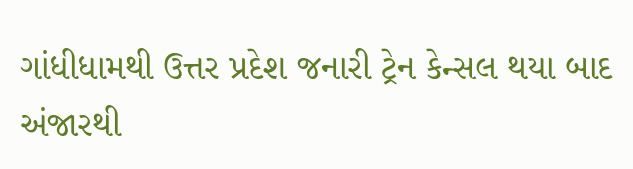ગાંધીધામથી ઉત્તર પ્રદેશ જનારી ટ્રેન કેન્સલ થયા બાદ અંજારથી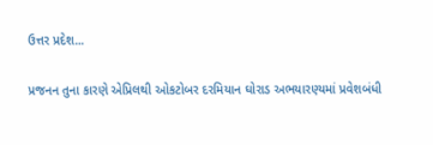ઉત્તર પ્રદેશ...

પ્રજનન તુના કારણે એપ્રિલથી ઓકટોબર દરમિયાન ઘોરાડ અભયારણ્યમાં પ્રવેશબંધી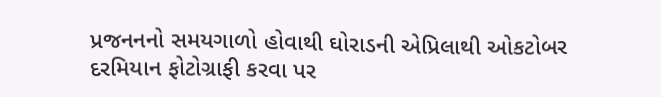પ્રજનનનો સમયગાળો હોવાથી ઘોરાડની એપ્રિલાથી ઓકટોબર દરમિયાન ફોટોગ્રાફી કરવા પર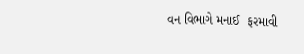વન વિભાગે મનાઈ  ફરમાવી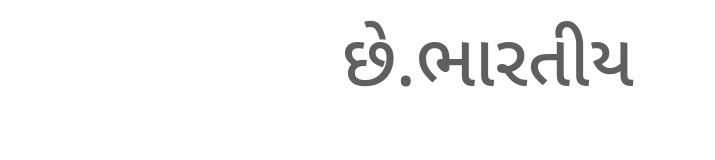છે.ભારતીય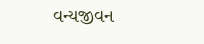વન્યજીવન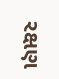રક્ષણ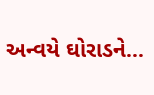અન્વયે ઘોરાડને...